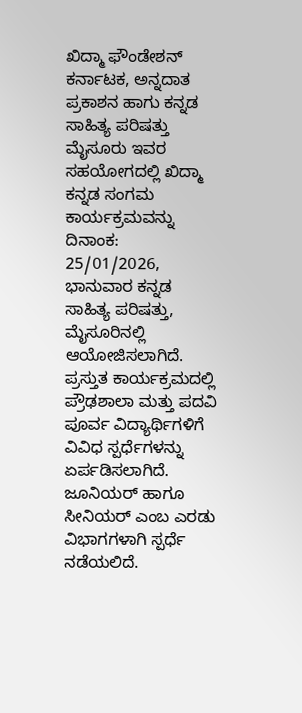ಖಿದ್ಮಾ ಫೌಂಡೇಶನ್ ಕರ್ನಾಟಕ, ಅನ್ನದಾತ ಪ್ರಕಾಶನ ಹಾಗು ಕನ್ನಡ ಸಾಹಿತ್ಯ ಪರಿಷತ್ತು ಮೈಸೂರು ಇವರ ಸಹಯೋಗದಲ್ಲಿ ಖಿದ್ಮಾ ಕನ್ನಡ ಸಂಗಮ ಕಾರ್ಯಕ್ರಮವನ್ನು
ದಿನಾಂಕ: 25/01/2026, ಭಾನುವಾರ ಕನ್ನಡ ಸಾಹಿತ್ಯ ಪರಿಷತ್ತು, ಮೈಸೂರಿನಲ್ಲಿ ಆಯೋಜಿಸಲಾಗಿದೆ. ಪ್ರಸ್ತುತ ಕಾರ್ಯಕ್ರಮದಲ್ಲಿ ಪ್ರೌಢಶಾಲಾ ಮತ್ತು ಪದವಿ ಪೂರ್ವ ವಿದ್ಯಾರ್ಥಿಗಳಿಗೆ ವಿವಿಧ ಸ್ಪರ್ಧೆಗಳನ್ನು ಏರ್ಪಡಿಸಲಾಗಿದೆ.
ಜೂನಿಯರ್ ಹಾಗೂ ಸೀನಿಯರ್ ಎಂಬ ಎರಡು ವಿಭಾಗಗಳಾಗಿ ಸ್ಪರ್ಧೆ ನಡೆಯಲಿದೆ.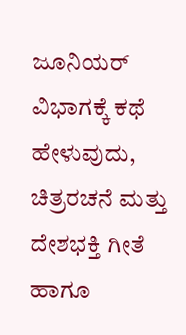ಜೂನಿಯರ್ ವಿಭಾಗಕ್ಕೆ ಕಥೆ ಹೇಳುವುದು, ಚಿತ್ರರಚನೆ ಮತ್ತು ದೇಶಭಕ್ತಿ ಗೀತೆ ಹಾಗೂ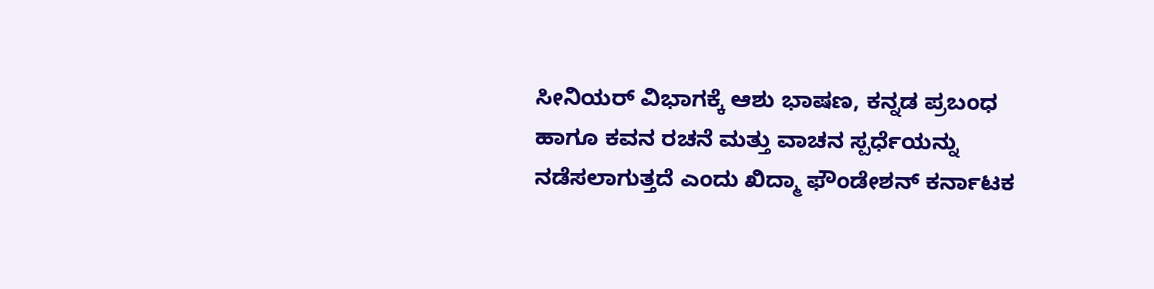ಸೀನಿಯರ್ ವಿಭಾಗಕ್ಕೆ ಆಶು ಭಾಷಣ, ಕನ್ನಡ ಪ್ರಬಂಧ ಹಾಗೂ ಕವನ ರಚನೆ ಮತ್ತು ವಾಚನ ಸ್ಪರ್ಧೆಯನ್ನು ನಡೆಸಲಾಗುತ್ತದೆ ಎಂದು ಖಿದ್ಮಾ ಫೌಂಡೇಶನ್ ಕರ್ನಾಟಕ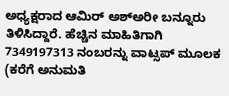ಅಧ್ಯಕ್ಷರಾದ ಆಮಿರ್ ಅಶ್ಅರೀ ಬನ್ನೂರು ತಿಳಿಸಿದ್ದಾರೆ. ಹೆಚ್ಚಿನ ಮಾಹಿತಿಗಾಗಿ 7349197313 ನಂಬರನ್ನು ವಾಟ್ಸಪ್ ಮೂಲಕ (ಕರೆಗೆ ಅನುಮತಿ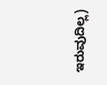ಇರುವುದಿಲ್ಲ)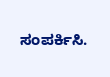ಸಂಪರ್ಕಿಸಿ.